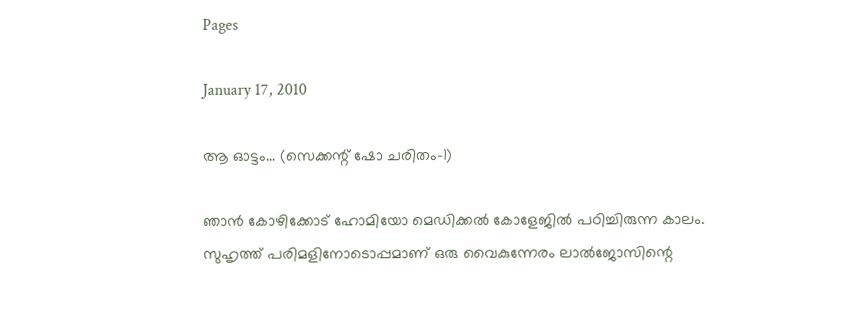Pages

January 17, 2010

ആ ഓട്ടം... (സെക്കന്റ് ഷോ ചരിതം-1)

ഞാന്‍ കോഴിക്കോട് ഹോമിയോ മെഡിക്കല്‍ കോളേജില്‍ പഠിച്ചിരുന്ന കാലം. സുഹൃത്ത്‌ പരിമളിനോടൊപ്പമാണ് ഒരു വൈകുന്നേരം ലാല്‍ജോസിന്റെ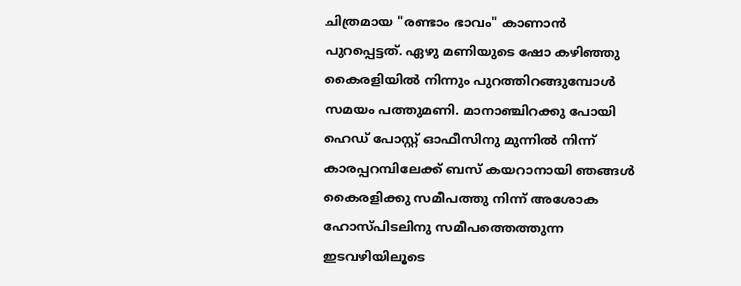ചിത്രമായ "രണ്ടാം ഭാവം" കാണാന്‍ പുറപ്പെട്ടത്‌. ഏഴു മണിയുടെ ഷോ കഴിഞ്ഞു കൈരളിയില്‍ നിന്നും പുറത്തിറങ്ങുമ്പോള്‍ സമയം പത്തുമണി. മാനാഞ്ചിറക്കു പോയി ഹെഡ് പോസ്റ്റ്‌ ഓഫീസിനു മുന്നില്‍ നിന്ന് കാരപ്പറമ്പിലേക്ക് ബസ് കയറാനായി ഞങ്ങള്‍ കൈരളിക്കു സമീപത്തു നിന്ന് അശോക ഹോസ്പിടലിനു സമീപത്തെത്തുന്ന ഇടവഴിയിലൂടെ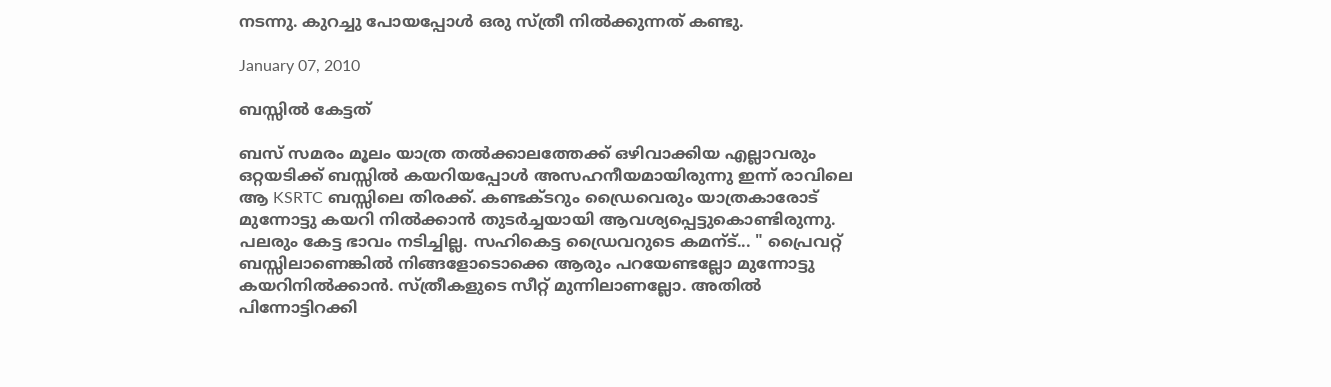നടന്നു. കുറച്ചു പോയപ്പോള്‍ ഒരു സ്ത്രീ നില്‍ക്കുന്നത് കണ്ടു.

January 07, 2010

ബസ്സില്‍ കേട്ടത്

ബസ് സമരം മൂലം യാത്ര തല്‍ക്കാലത്തേക്ക് ഒഴിവാക്കിയ എല്ലാവരും ഒറ്റയടിക്ക് ബസ്സില്‍ കയറിയപ്പോള്‍ അസഹനീയമായിരുന്നു ഇന്ന് രാവിലെ ആ KSRTC ബസ്സിലെ തിരക്ക്. കണ്ടക്ടറും ഡ്രൈവെരും യാത്രകാരോട് മുന്നോട്ടു കയറി നില്‍ക്കാന്‍ തുടര്‍ച്ചയായി ആവശ്യപ്പെട്ടുകൊണ്ടിരുന്നു. പലരും കേട്ട ഭാവം നടിച്ചില്ല. സഹികെട്ട ഡ്രൈവറുടെ കമന്ട്... " പ്രൈവറ്റ് ബസ്സിലാണെങ്കില്‍ നിങ്ങളോടൊക്കെ ആരും പറയേണ്ടല്ലോ മുന്നോട്ടു കയറിനില്‍ക്കാന്‍. സ്ത്രീകളുടെ സീറ്റ് മുന്നിലാണല്ലോ. അതില്‍ പിന്നോട്ടിറക്കി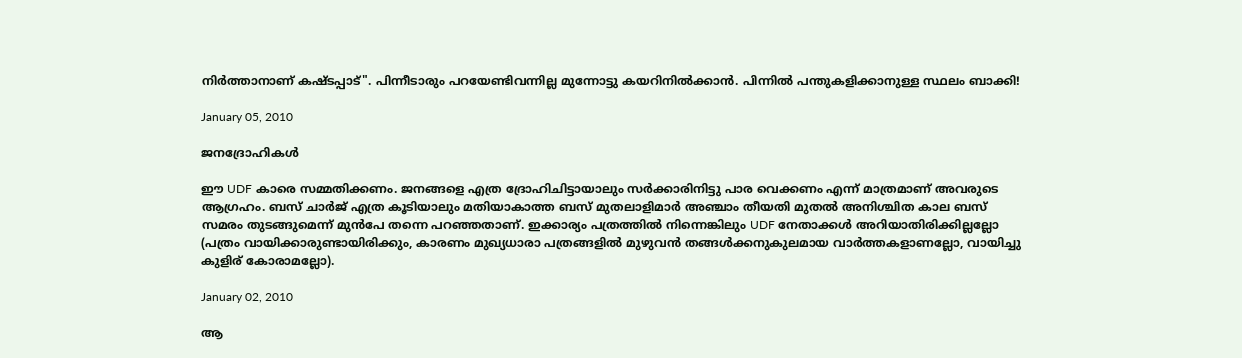നിര്‍ത്താനാണ് കഷ്ടപ്പാട്". പിന്നീടാരും പറയേണ്ടിവന്നില്ല മുന്നോട്ടു കയറിനില്‍ക്കാന്‍. പിന്നില്‍ പന്തുകളിക്കാനുള്ള സ്ഥലം ബാക്കി!

January 05, 2010

ജനദ്രോഹികള്‍

ഈ UDF കാരെ സമ്മതിക്കണം. ജനങ്ങളെ എത്ര ദ്രോഹിചിട്ടായാലും സര്‍ക്കാരിനിട്ടു പാര വെക്കണം എന്ന് മാത്രമാണ് അവരുടെ ആഗ്രഹം. ബസ് ചാര്‍ജ് എത്ര കൂടിയാലും മതിയാകാത്ത ബസ് മുതലാളിമാര്‍ അഞ്ചാം തീയതി മുതല്‍ അനിശ്ചിത കാല ബസ് സമരം തുടങ്ങുമെന്ന് മുന്‍പേ തന്നെ പറഞ്ഞതാണ്. ഇക്കാര്യം പത്രത്തില്‍ നിന്നെങ്കിലും UDF നേതാക്കള്‍ അറിയാതിരിക്കില്ലല്ലോ (പത്രം വായിക്കാരുണ്ടായിരിക്കും, കാരണം മുഖ്യധാരാ പത്രങ്ങളില്‍ മുഴുവന്‍ തങ്ങള്‍ക്കനുകുലമായ വാര്‍ത്തകളാണല്ലോ, വായിച്ചു കുളിര് കോരാമല്ലോ).

January 02, 2010

ആ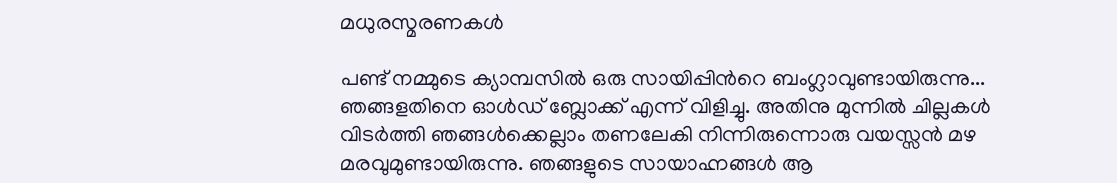മധുരസ്മരണകള്‍

പണ്ട് നമ്മുടെ ക്യാമ്പസില്‍ ഒരു സായിപ്പിന്‍റെ ബംഗ്ലാവുണ്ടായിരുന്നു... ഞങ്ങളതിനെ ഓള്‍ഡ്‌ ബ്ലോക്ക് എന്ന് വിളിച്ചു. അതിനു മുന്നില്‍ ചില്ലകള്‍ വിടര്‍ത്തി ഞങ്ങള്‍ക്കെല്ലാം തണലേകി നിന്നിരുന്നൊരു വയസ്സന്‍ മഴ മരവുമുണ്ടായിരുന്നു. ഞങ്ങളുടെ സായാഹ്നങ്ങള്‍ ആ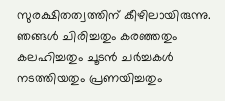സുരക്ഷിതത്വത്തിന് കീഴിലായിരുന്നു. ഞങ്ങള്‍ ചിരിച്ചതും കരഞ്ഞതും കലഹിച്ചതും ചൂടന്‍ ചര്‍ച്ചകള്‍ നടത്തിയതും പ്രണയിച്ചതും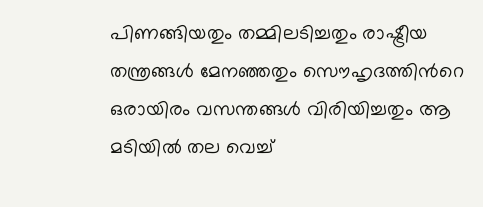പിണങ്ങിയതും തമ്മിലടിച്ചതും രാഷ്ട്രീയ തന്ത്രങ്ങള്‍ മേനഞ്ഞതും സൌഹൃദത്തിന്‍റെ ഒരായിരം വസന്തങ്ങള്‍ വിരിയിച്ചതും ആ മടിയില്‍ തല വെച്ച്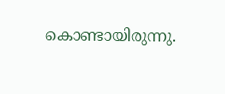കൊണ്ടായിരുന്നു.